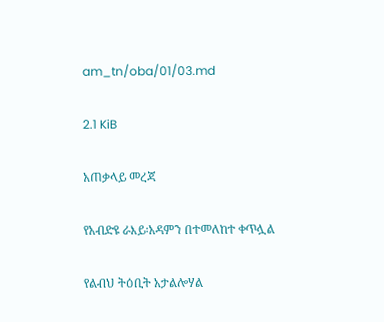am_tn/oba/01/03.md

2.1 KiB

አጠቃላይ መረጃ

የአብድዩ ራእይ፡አዳምን በተመለከተ ቀጥሏል

የልብህ ትዕቢት አታልሎሃል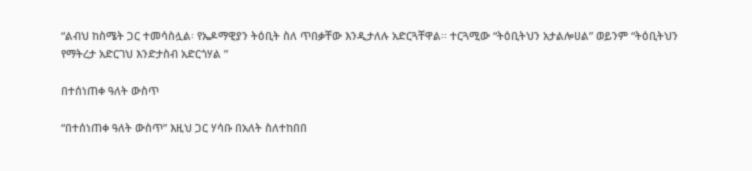“ልብህ ከስሜት ጋር ተመሳስሏል፡ የኤዶማዊያን ትዕቢት ስለ ጥበቃቸው እንዲታለሉ አድርጓቸዋል፡፡ ተርጓሚው “ትዕቢትህን አታልሎሀል” ወይንም “ትዕቢትህን የማትረታ አድርገህ እንድታስብ አድርጎሃል ”

በተሰነጠቀ ዓለት ውስጥ

“በተሰነጠቀ ዓለት ውስጥ” እዚህ ጋር ሃሳቡ በአለት ስለተከበበ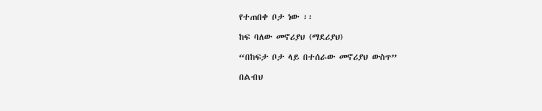የተጠበቀ ቦታ ነው ፡፡

ከፍ ባለው መኖሪያህ (ማደሪያህ)

“በከፍታ ቦታ ላይ በተሰራው መኖሪያህ ውስጥ”

በልብህ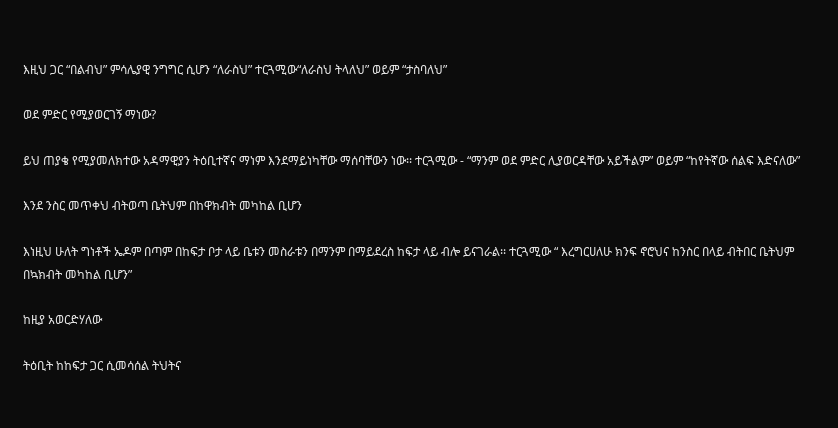እዚህ ጋር “በልብህ” ምሳሌያዊ ንግግር ሲሆን “ለራስህ” ተርጓሚው“ለራስህ ትላለህ” ወይም “ታስባለህ”

ወደ ምድር የሚያወርገኝ ማነው?

ይህ ጠያቄ የሚያመለክተው አዳማዊያን ትዕቢተኛና ማነም እንደማይነካቸው ማሰባቸውን ነው፡፡ ተርጓሚው - “ማንም ወደ ምድር ሊያወርዳቸው አይችልም” ወይም “ከየትኛው ሰልፍ እድናለው”

እንደ ንስር መጥቀህ ብትወጣ ቤትህም በከዋክብት መካከል ቢሆን

እነዚህ ሁለት ግነቶች ኤዶም በጣም በከፍታ ቦታ ላይ ቤቱን መስራቱን በማንም በማይደረስ ከፍታ ላይ ብሎ ይናገራል፡፡ ተርጓሚው “ እረግርሀለሁ ክንፍ ኖሮህና ከንስር በላይ ብትበር ቤትህም በኳክብት መካከል ቢሆን”

ከዚያ አወርድሃለው

ትዕቢት ከከፍታ ጋር ሲመሳሰል ትህትና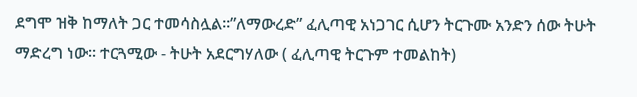ደግሞ ዝቅ ከማለት ጋር ተመሳስሏል፡፡”ለማውረድ” ፈሊጣዊ አነጋገር ሲሆን ትርጉሙ አንድን ሰው ትሁት ማድረግ ነው፡፡ ተርጓሚው - ትሁት አደርግሃለው ( ፈሊጣዊ ትርጉም ተመልከት)